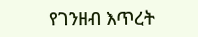የገንዘብ እጥረት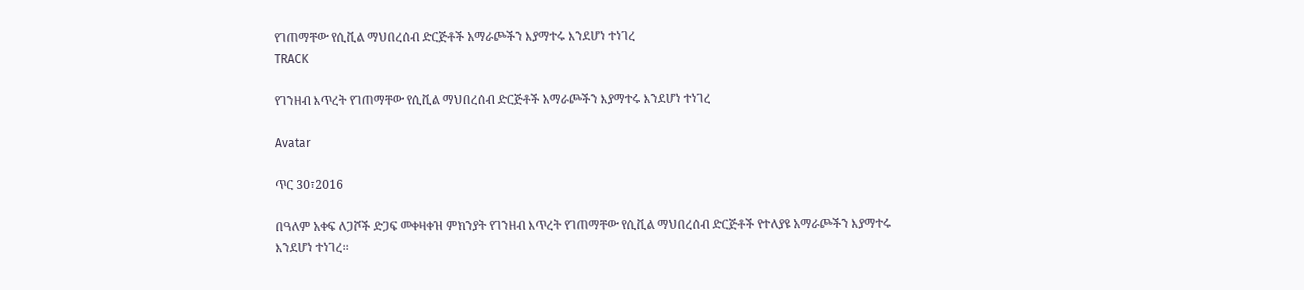የገጠማቸው የሲቪል ማህበረሰብ ድርጅቶች አማራጮችን እያማተሩ እንደሆነ ተነገረ
TRACK

የገንዘብ እጥረት የገጠማቸው የሲቪል ማህበረሰብ ድርጅቶች አማራጮችን እያማተሩ እንደሆነ ተነገረ

Avatar

ጥር 30፣2016

በዓለም አቀፍ ለጋሾች ድጋፍ መቀዛቀዝ ምክንያት የገንዘብ እጥረት የገጠማቸው የሲቪል ማህበረሰብ ድርጅቶች የተለያዩ አማራጮችን እያማተሩ እንደሆነ ተነገረ፡፡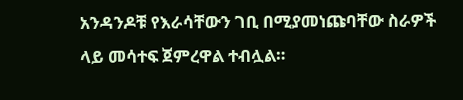አንዳንዶቹ የእራሳቸውን ገቢ በሚያመነጩባቸው ስራዎች ላይ መሳተፍ ጀምረዋል ተብሏል።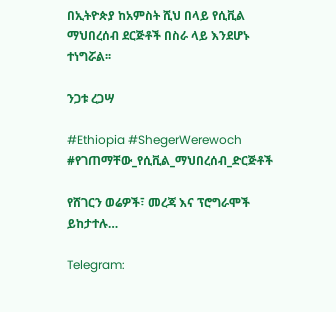በኢትዮጵያ ከአምስት ሺህ በላይ የሲቪል ማህበረሰብ ደርጅቶች በስራ ላይ እንደሆኑ ተነግሯል፡፡

ንጋቱ ረጋሣ

#Ethiopia #ShegerWerewoch #የገጠማቸው_የሲቪል_ማህበረሰብ_ድርጅቶች

የሸገርን ወሬዎች፣ መረጃ እና ፕሮግራሞች ይከታተሉ…

Telegram: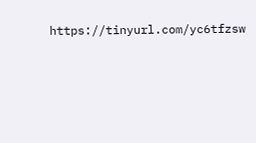https://tinyurl.com/yc6tfzsw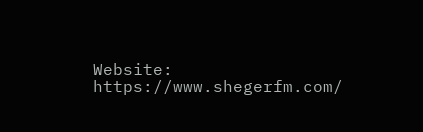Website: https://www.shegerfm.com/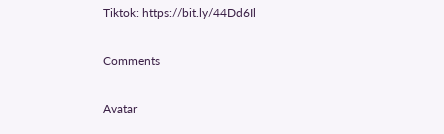Tiktok: https://bit.ly/44Dd6Il

Comments

Avatar